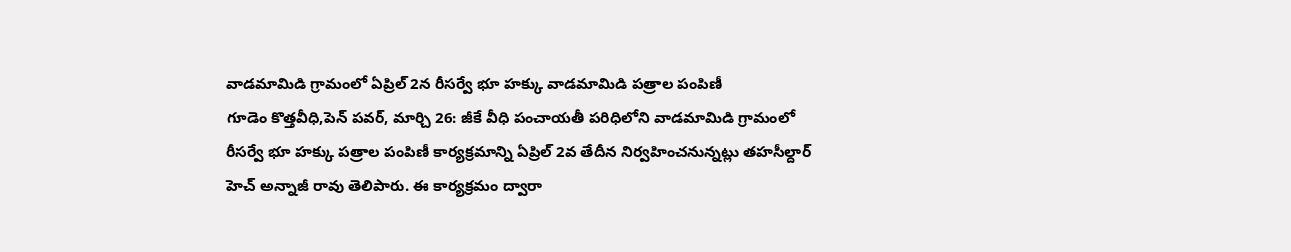వాడమామిడి గ్రామంలో ఏప్రిల్ 2న రీసర్వే భూ హక్కు వాడమామిడి పత్రాల పంపిణీ
గూడెం కొత్తవీధి,పెన్ పవర్, మార్చి 26: జీకే వీధి పంచాయతీ పరిధిలోని వాడమామిడి గ్రామంలో రీసర్వే భూ హక్కు పత్రాల పంపిణీ కార్యక్రమాన్ని ఏప్రిల్ 2వ తేదీన నిర్వహించనున్నట్లు తహసీల్దార్ హెచ్ అన్నాజీ రావు తెలిపారు. ఈ కార్యక్రమం ద్వారా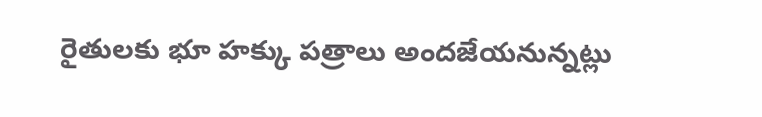రైతులకు భూ హక్కు పత్రాలు అందజేయనున్నట్లు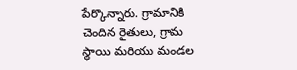పేర్కొన్నారు. గ్రామానికి చెందిన రైతులు, గ్రామ స్థాయి మరియు మండల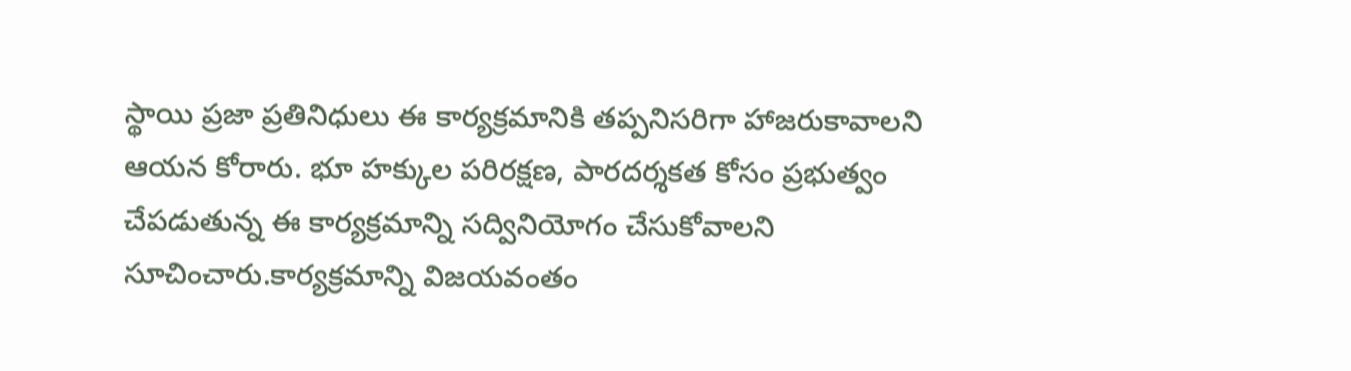స్థాయి ప్రజా ప్రతినిధులు ఈ కార్యక్రమానికి తప్పనిసరిగా హాజరుకావాలని ఆయన కోరారు. భూ హక్కుల పరిరక్షణ, పారదర్శకత కోసం ప్రభుత్వం చేపడుతున్న ఈ కార్యక్రమాన్ని సద్వినియోగం చేసుకోవాలని సూచించారు.కార్యక్రమాన్ని విజయవంతం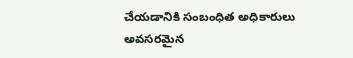చేయడానికి సంబంధిత అధికారులు అవసరమైన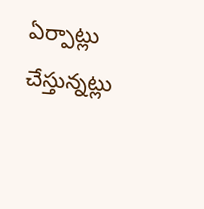ఏర్పాట్లు చేస్తున్నట్లు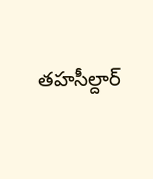తహసీల్దార్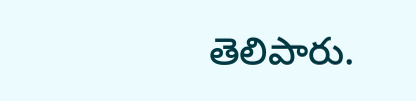తెలిపారు.